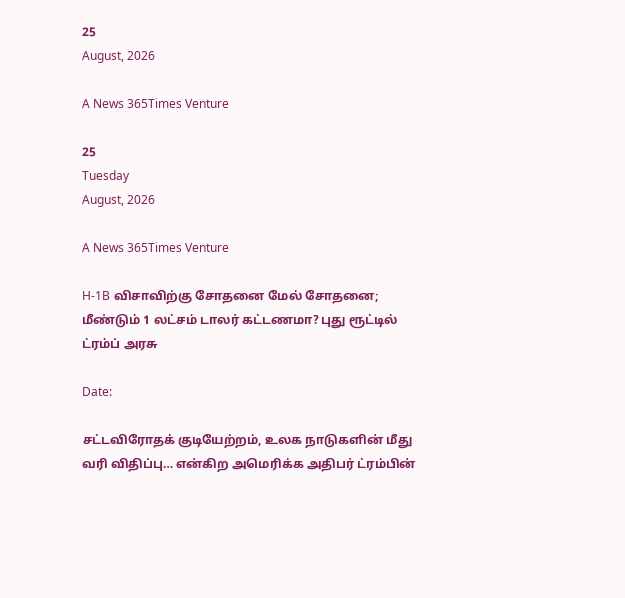25
August, 2026

A News 365Times Venture

25
Tuesday
August, 2026

A News 365Times Venture

H-1B விசாவிற்கு சோதனை மேல் சோதனை; மீண்டும் 1 லட்சம் டாலர் கட்டணமா? புது ரூட்டில் ட்ரம்ப் அரசு

Date:

சட்டவிரோதக் குடியேற்றம், உலக நாடுகளின் மீது வரி விதிப்பு… என்கிற அமெரிக்க அதிபர் ட்ரம்பின்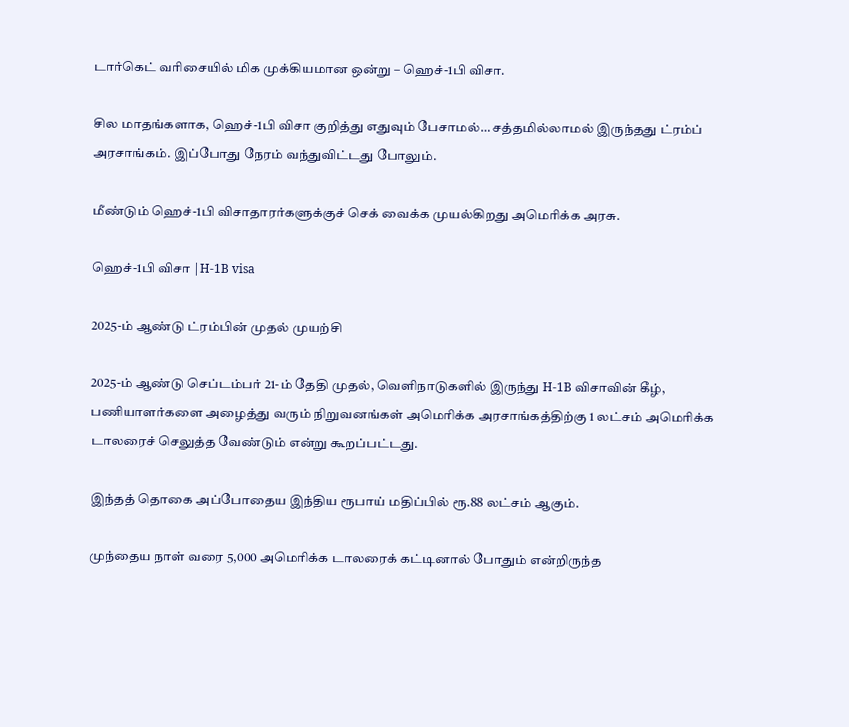டார்கெட் வரிசையில் மிக முக்கியமான ஒன்று – ஹெச்-1பி விசா.

சில மாதங்களாக, ஹெச்-1பி விசா குறித்து எதுவும் பேசாமல்… சத்தமில்லாமல் இருந்தது ட்ரம்ப் அரசாங்கம். இப்போது நேரம் வந்துவிட்டது போலும்.

மீண்டும் ஹெச்-1பி விசாதாரர்களுக்குச் செக் வைக்க முயல்கிறது அமெரிக்க அரசு.

ஹெச்-1பி விசா |H-1B visa

2025-ம் ஆண்டு ட்ரம்பின் முதல் முயற்சி

2025-ம் ஆண்டு செப்டம்பர் 21-ம் தேதி முதல், வெளிநாடுகளில் இருந்து H-1B விசாவின் கீழ், பணியாளர்களை அழைத்து வரும் நிறுவனங்கள் அமெரிக்க அரசாங்கத்திற்கு 1 லட்சம் அமெரிக்க டாலரைச் செலுத்த வேண்டும் என்று கூறப்பட்டது.

இந்தத் தொகை அப்போதைய இந்திய ரூபாய் மதிப்பில் ரூ.88 லட்சம் ஆகும்.

முந்தைய நாள் வரை 5,000 அமெரிக்க டாலரைக் கட்டினால் போதும் என்றிருந்த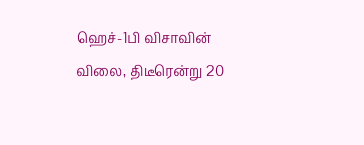ஹெச்-1பி விசாவின் விலை, திடீரென்று 20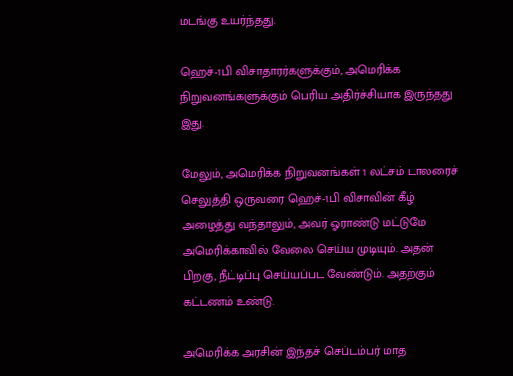மடங்கு உயர்ந்தது.

ஹெச்-1பி விசாதாரர்களுக்கும், அமெரிக்க நிறுவனங்களுக்கும் பெரிய அதிர்ச்சியாக இருந்தது இது.

மேலும், அமெரிக்க நிறுவனங்கள் 1 லட்சம் டாலரைச் செலுத்தி ஒருவரை ஹெச்-1பி விசாவின் கீழ் அழைத்து வந்தாலும், அவர் ஓராண்டு மட்டுமே அமெரிக்காவில் வேலை செய்ய முடியும். அதன் பிறகு, நீட்டிப்பு செய்யப்பட வேண்டும். அதற்கும் கட்டணம் உண்டு.

அமெரிக்க அரசின் இந்தச் செப்டம்பர் மாத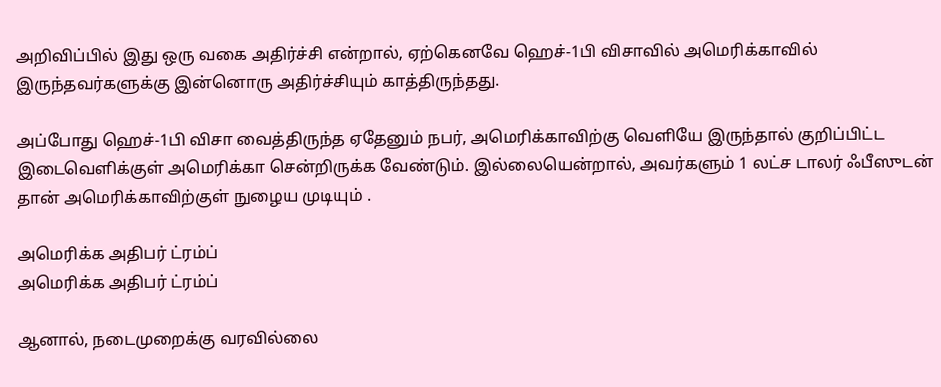அறிவிப்பில் இது ஒரு வகை அதிர்ச்சி என்றால், ஏற்கெனவே ஹெச்-1பி விசாவில் அமெரிக்காவில் இருந்தவர்களுக்கு இன்னொரு அதிர்ச்சியும் காத்திருந்தது.

அப்போது ஹெச்-1பி விசா வைத்திருந்த ஏதேனும் நபர், அமெரிக்காவிற்கு வெளியே இருந்தால் குறிப்பிட்ட இடைவெளிக்குள் அமெரிக்கா சென்றிருக்க வேண்டும். இல்லையென்றால், அவர்களும் 1 லட்ச டாலர் ஃபீஸுடன் தான் அமெரிக்காவிற்குள் நுழைய முடியும் .

அமெரிக்க அதிபர் ட்ரம்ப்
அமெரிக்க அதிபர் ட்ரம்ப்

ஆனால், நடைமுறைக்கு வரவில்லை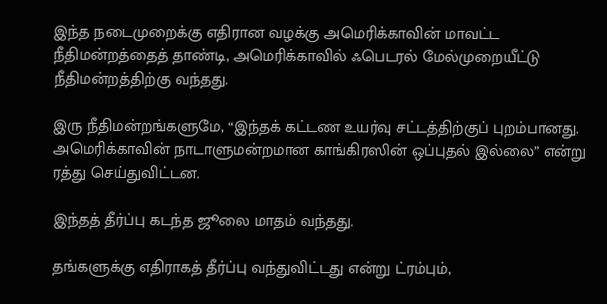இந்த நடைமுறைக்கு எதிரான வழக்கு அமெரிக்காவின் மாவட்ட நீதிமன்றத்தைத் தாண்டி, அமெரிக்காவில் ஃபெடரல் மேல்முறையீட்டு நீதிமன்றத்திற்கு வந்தது.

இரு நீதிமன்றங்களுமே, “இந்தக் கட்டண உயர்வு சட்டத்திற்குப் புறம்பானது. அமெரிக்காவின் நாடாளுமன்றமான காங்கிரஸின் ஒப்புதல் இல்லை” என்று ரத்து செய்துவிட்டன.

இந்தத் தீர்ப்பு கடந்த ஜூலை மாதம் வந்தது.

தங்களுக்கு எதிராகத் தீர்ப்பு வந்துவிட்டது என்று ட்ரம்பும்,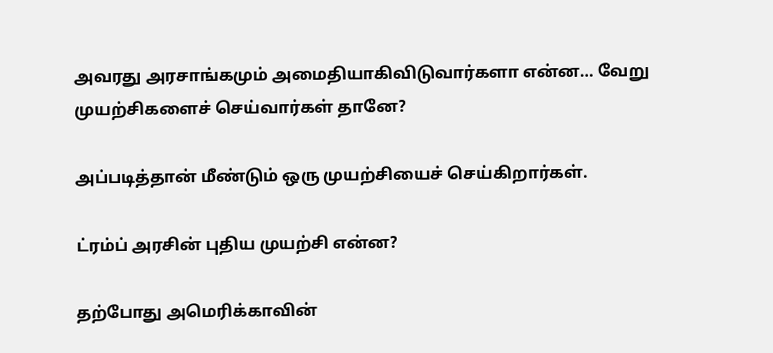அவரது அரசாங்கமும் அமைதியாகிவிடுவார்களா என்ன… வேறு முயற்சிகளைச் செய்வார்கள் தானே?

அப்படித்தான் மீண்டும் ஒரு முயற்சியைச் செய்கிறார்கள்.

ட்ரம்ப் அரசின் புதிய முயற்சி என்ன?

தற்போது அமெரிக்காவின்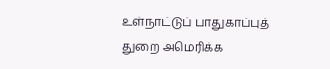உள்நாட்டுப் பாதுகாப்புத் துறை அமெரிக்க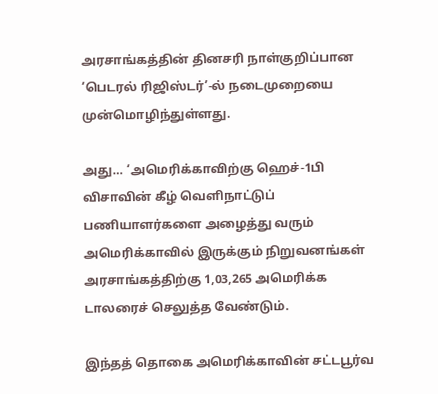அரசாங்கத்தின் தினசரி நாள்குறிப்பான ‘பெடரல் ரிஜிஸ்டர்’-ல் நடைமுறையை முன்மொழிந்துள்ளது.

அது… ‘அமெரிக்காவிற்கு ஹெச்-1பி விசாவின் கீழ் வெளிநாட்டுப் பணியாளர்களை அழைத்து வரும் அமெரிக்காவில் இருக்கும் நிறுவனங்கள் அரசாங்கத்திற்கு 1,03,265 அமெரிக்க டாலரைச் செலுத்த வேண்டும்.

இந்தத் தொகை அமெரிக்காவின் சட்டபூர்வ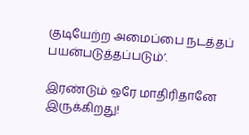குடியேற்ற அமைப்பை நடத்தப் பயன்படுத்தப்படும்’.

இரண்டும் ஒரே மாதிரிதானே இருக்கிறது!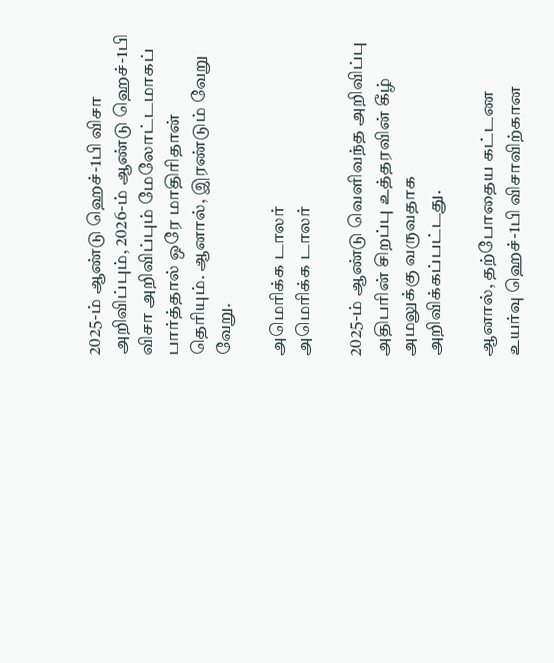2025-ம் ஆண்டு ஹெச்-1பி விசா அறிவிப்பும், 2026-ம் ஆண்டு ஹெச்-1பி விசா அறிவிப்பும் மேலோட்டமாகப் பார்த்தால் ஒரே மாதிரிதான் தெரியும். ஆனால், இரண்டும் வேறு வேறு.

அமெரிக்க டாலர்
அமெரிக்க டாலர்

2025-ம் ஆண்டு வெளிவந்த அறிவிப்பு அதிபரின் சிறப்பு உத்தரவின் கீழ் அமலுக்கு வருவதாக அறிவிக்கப்பட்டது.

ஆனால், தற்போதைய கட்டண உயர்வு ஹெச்-1பி விசாவிற்கான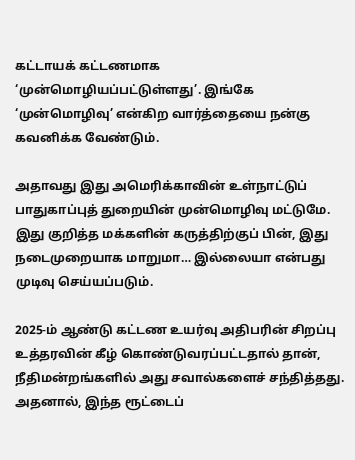கட்டாயக் கட்டணமாக ‘முன்மொழியப்பட்டுள்ளது’. இங்கே ‘முன்மொழிவு’ என்கிற வார்த்தையை நன்கு கவனிக்க வேண்டும்.

அதாவது இது அமெரிக்காவின் உள்நாட்டுப் பாதுகாப்புத் துறையின் முன்மொழிவு மட்டுமே. இது குறித்த மக்களின் கருத்திற்குப் பின், இது நடைமுறையாக மாறுமா… இல்லையா என்பது முடிவு செய்யப்படும்.

2025-ம் ஆண்டு கட்டண உயர்வு அதிபரின் சிறப்பு உத்தரவின் கீழ் கொண்டுவரப்பட்டதால் தான், நீதிமன்றங்களில் அது சவால்களைச் சந்தித்தது. அதனால், இந்த ரூட்டைப்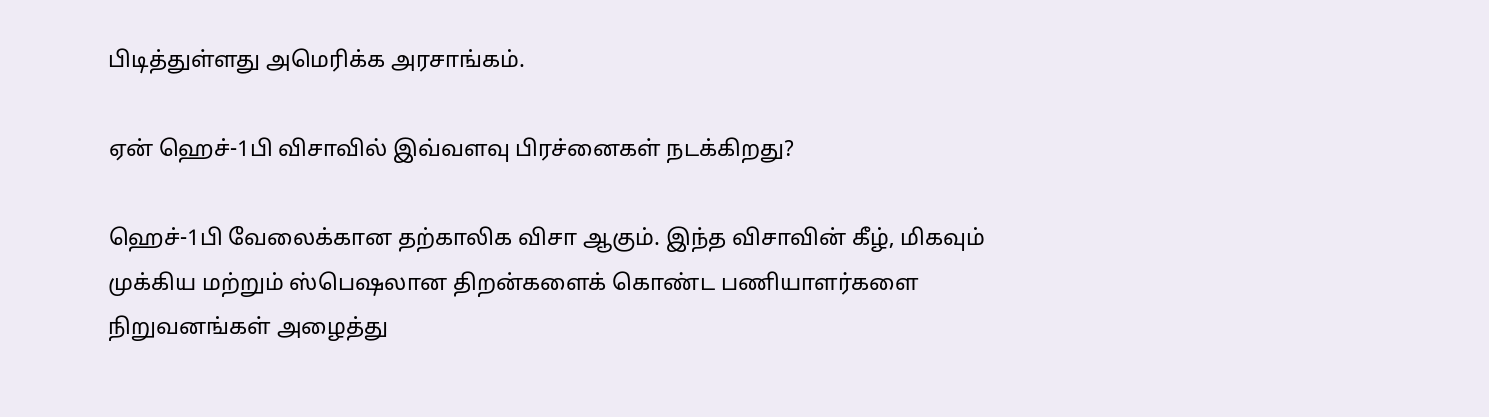பிடித்துள்ளது அமெரிக்க அரசாங்கம்.

ஏன் ஹெச்-1பி விசாவில் இவ்வளவு பிரச்னைகள் நடக்கிறது?

ஹெச்-1பி வேலைக்கான தற்காலிக விசா ஆகும். இந்த விசாவின் கீழ், மிகவும் முக்கிய மற்றும் ஸ்பெஷலான திறன்களைக் கொண்ட பணியாளர்களை நிறுவனங்கள் அழைத்து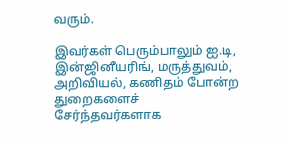வரும்.

இவர்கள் பெரும்பாலும் ஐ.டி, இன்ஜினீயரிங், மருத்துவம், அறிவியல், கணிதம் போன்ற துறைகளைச் சேர்ந்தவர்களாக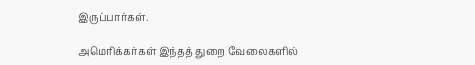இருப்பார்கள்.

அமெரிக்கர்கள் இந்தத் துறை வேலைகளில்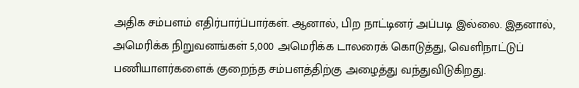அதிக சம்பளம் எதிர்பார்ப்பார்கள். ஆனால், பிற நாட்டினர் அப்படி இல்லை. இதனால், அமெரிக்க நிறுவனங்கள் 5,000 அமெரிக்க டாலரைக் கொடுத்து, வெளிநாட்டுப் பணியாளர்களைக் குறைந்த சம்பளத்திற்கு அழைத்து வந்துவிடுகிறது.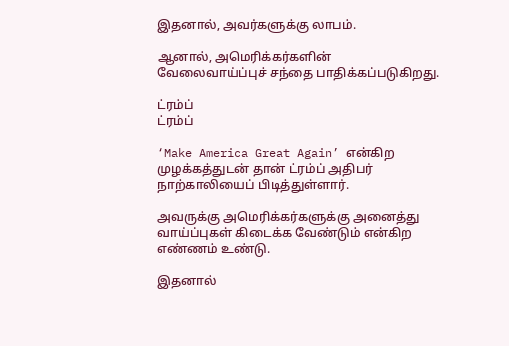இதனால், அவர்களுக்கு லாபம்.

ஆனால், அமெரிக்கர்களின் வேலைவாய்ப்புச் சந்தை பாதிக்கப்படுகிறது.

ட்ரம்ப்
ட்ரம்ப்

‘Make America Great Again’ என்கிற முழக்கத்துடன் தான் ட்ரம்ப் அதிபர் நாற்காலியைப் பிடித்துள்ளார்.

அவருக்கு அமெரிக்கர்களுக்கு அனைத்து வாய்ப்புகள் கிடைக்க வேண்டும் என்கிற எண்ணம் உண்டு.

இதனால்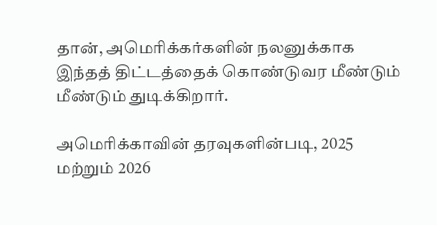தான், அமெரிக்கர்களின் நலனுக்காக இந்தத் திட்டத்தைக் கொண்டுவர மீண்டும் மீண்டும் துடிக்கிறார்.

அமெரிக்காவின் தரவுகளின்படி, 2025 மற்றும் 2026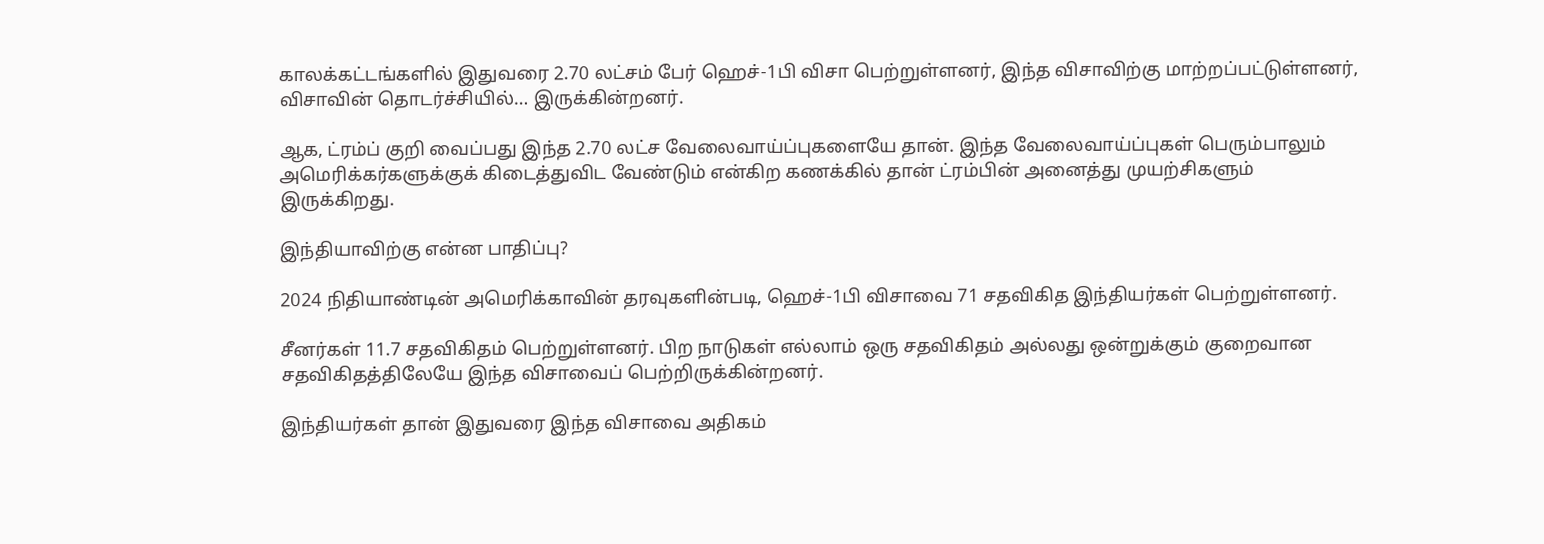காலக்கட்டங்களில் இதுவரை 2.70 லட்சம் பேர் ஹெச்-1பி விசா பெற்றுள்ளனர், இந்த விசாவிற்கு மாற்றப்பட்டுள்ளனர், விசாவின் தொடர்ச்சியில்… இருக்கின்றனர்.

ஆக, ட்ரம்ப் குறி வைப்பது இந்த 2.70 லட்ச வேலைவாய்ப்புகளையே தான். இந்த வேலைவாய்ப்புகள் பெரும்பாலும் அமெரிக்கர்களுக்குக் கிடைத்துவிட வேண்டும் என்கிற கணக்கில் தான் ட்ரம்பின் அனைத்து முயற்சிகளும் இருக்கிறது.

இந்தியாவிற்கு என்ன பாதிப்பு?

2024 நிதியாண்டின் அமெரிக்காவின் தரவுகளின்படி, ஹெச்-1பி விசாவை 71 சதவிகித இந்தியர்கள் பெற்றுள்ளனர்.

சீனர்கள் 11.7 சதவிகிதம் பெற்றுள்ளனர். பிற நாடுகள் எல்லாம் ஒரு சதவிகிதம் அல்லது ஒன்றுக்கும் குறைவான சதவிகிதத்திலேயே இந்த விசாவைப் பெற்றிருக்கின்றனர்.

இந்தியர்கள் தான் இதுவரை இந்த விசாவை அதிகம்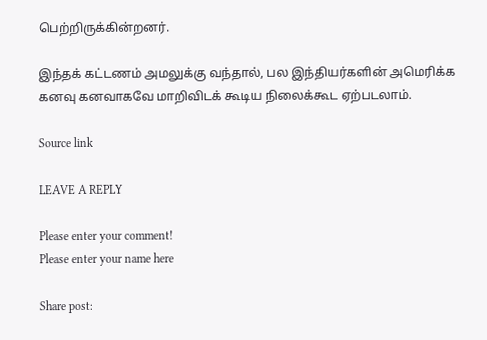பெற்றிருக்கின்றனர்.

இந்தக் கட்டணம் அமலுக்கு வந்தால், பல இந்தியர்களின் அமெரிக்க கனவு கனவாகவே மாறிவிடக் கூடிய நிலைக்கூட ஏற்படலாம்.

Source link

LEAVE A REPLY

Please enter your comment!
Please enter your name here

Share post: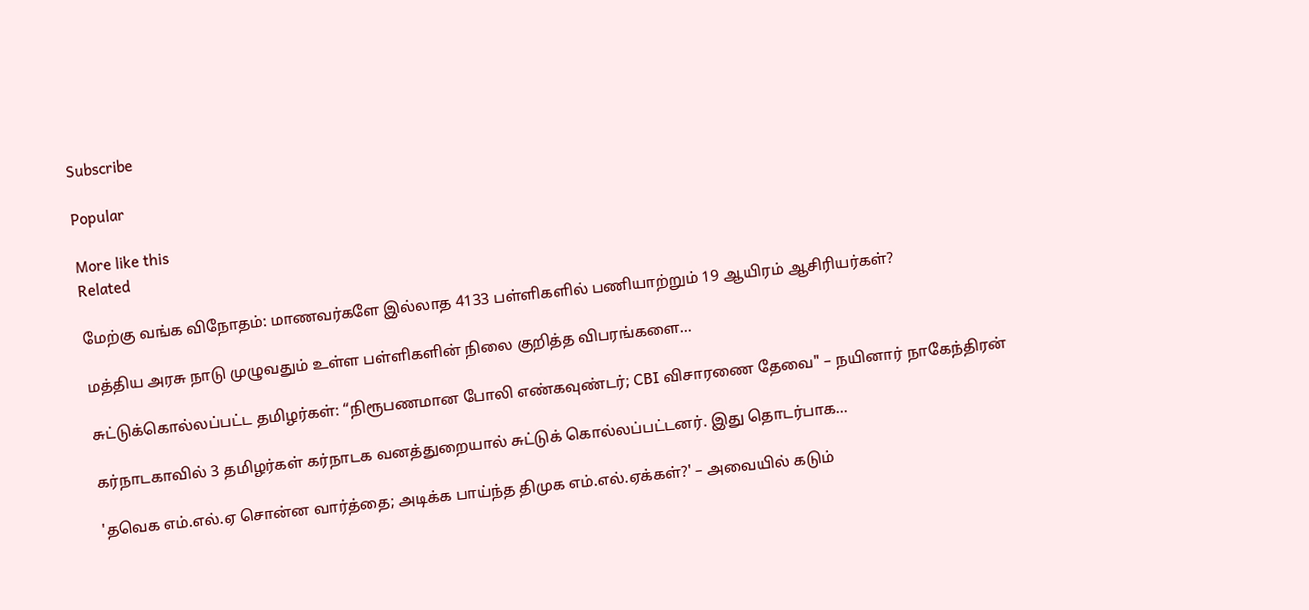Subscribe

Popular

More like this
Related

மேற்கு வங்க விநோதம்: மாணவர்களே இல்லாத 4133 பள்ளிகளில் பணியாற்றும் 19 ஆயிரம் ஆசிரியர்கள்?

மத்திய அரசு நாடு முழுவதும் உள்ள பள்ளிகளின் நிலை குறித்த விபரங்களை...

சுட்டுக்கொல்லப்பட்ட தமிழர்கள்: “நிரூபணமான போலி எண்கவுண்டர்; CBI விசாரணை தேவை" – நயினார் நாகேந்திரன்

கர்நாடகாவில் 3 தமிழர்கள் கர்நாடக வனத்துறையால் சுட்டுக் கொல்லப்பட்டனர். இது தொடர்பாக...

'தவெக எம்.எல்.ஏ சொன்ன வார்த்தை; அடிக்க பாய்ந்த திமுக எம்.எல்.ஏக்கள்?' – அவையில் கடும்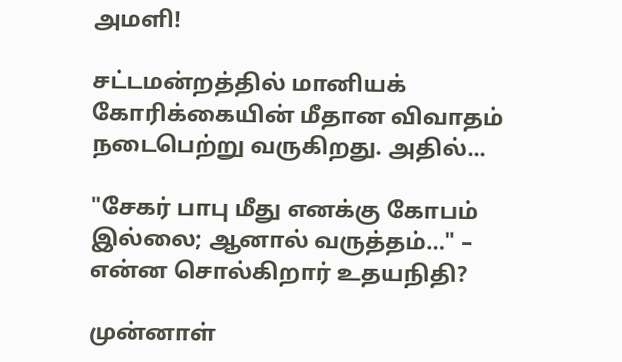அமளி!

சட்டமன்றத்தில் மானியக் கோரிக்கையின் மீதான விவாதம் நடைபெற்று வருகிறது. அதில்...

"சேகர் பாபு மீது எனக்கு கோபம் இல்லை; ஆனால் வருத்தம்…" – என்ன சொல்கிறார் உதயநிதி?

முன்னாள்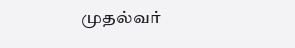முதல்வர்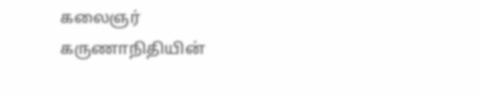கலைஞர் கருணாநிதியின்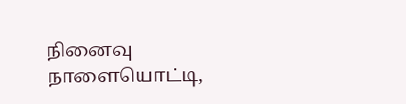நினைவு நாளையொட்டி,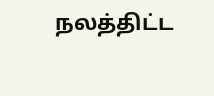நலத்திட்ட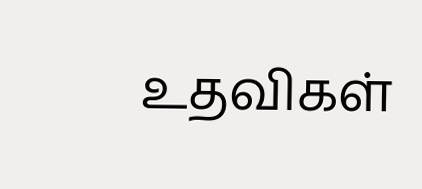உதவிகள்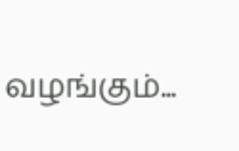வழங்கும்...